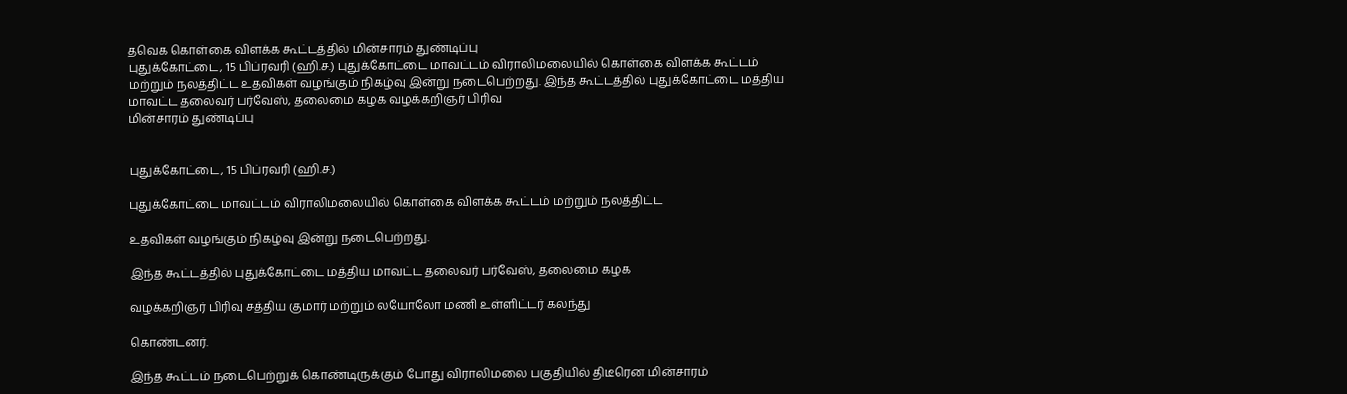தவெக கொள்கை விளக்க கூட்டத்தில் மின்சாரம் துண்டிப்பு
புதுக்கோட்டை, 15 பிப்ரவரி (ஹி.ச.) புதுக்கோட்டை மாவட்டம் விராலிமலையில் கொள்கை விளக்க கூட்டம் மற்றும் நலத்திட்ட உதவிகள் வழங்கும் நிகழ்வு இன்று நடைபெற்றது. இந்த கூட்டத்தில் புதுக்கோட்டை மத்திய மாவட்ட தலைவர் பர்வேஸ், தலைமை கழக வழக்கறிஞர் பிரிவ
மின்சாரம் துண்டிப்பு


புதுக்கோட்டை, 15 பிப்ரவரி (ஹி.ச.)

புதுக்கோட்டை மாவட்டம் விராலிமலையில் கொள்கை விளக்க கூட்டம் மற்றும் நலத்திட்ட

உதவிகள் வழங்கும் நிகழ்வு இன்று நடைபெற்றது.

இந்த கூட்டத்தில் புதுக்கோட்டை மத்திய மாவட்ட தலைவர் பர்வேஸ், தலைமை கழக

வழக்கறிஞர் பிரிவு சத்திய குமார் மற்றும் லயோலோ மணி உள்ளிட்டர் கலந்து

கொண்டனர்.

இந்த கூட்டம் நடைபெற்றுக் கொண்டிருக்கும் போது விராலிமலை பகுதியில் திடீரென மின்சாரம்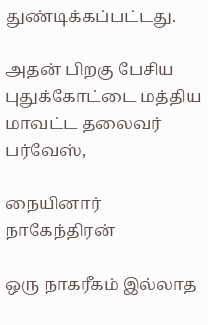துண்டிக்கப்பட்டது.

அதன் பிறகு பேசிய புதுக்கோட்டை மத்திய மாவட்ட தலைவர் பர்வேஸ்,

நையினார் நாகேந்திரன்

ஒரு நாகரீகம் இல்லாத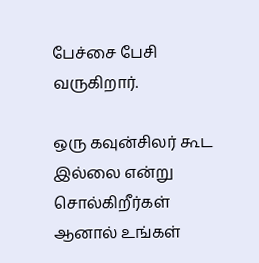பேச்சை பேசி வருகிறார்.

ஒரு கவுன்சிலர் கூட இல்லை என்று சொல்கிறீர்கள் ஆனால் உங்கள்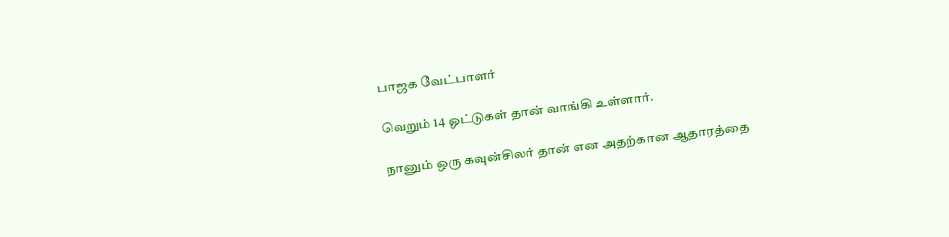பாஜக வேட்பாளர்

வெறும் 14 ஓட்டுகள் தான் வாங்கி உள்ளார்.

நானும் ஒரு கவுன்சிலர் தான் என அதற்கான ஆதாரத்தை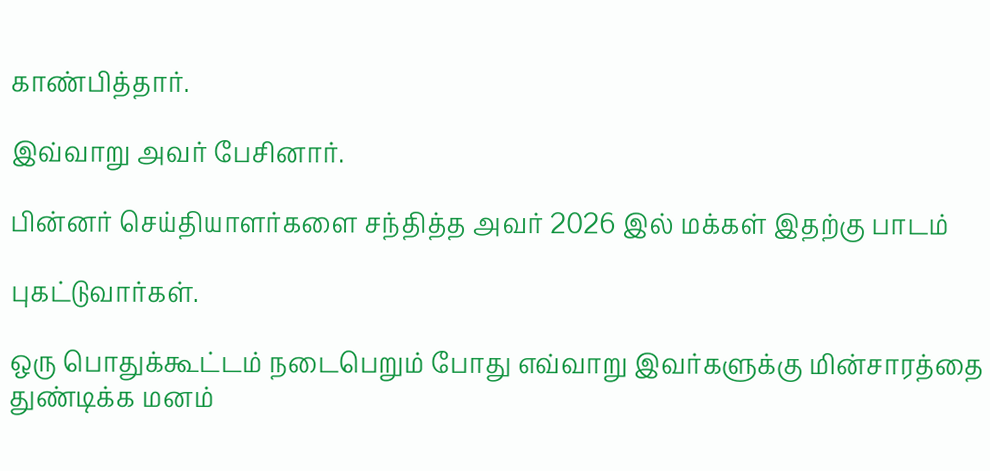காண்பித்தார்.

இவ்வாறு அவர் பேசினார்.

பின்னர் செய்தியாளர்களை சந்தித்த அவர் 2026 இல் மக்கள் இதற்கு பாடம்

புகட்டுவார்கள்.

ஒரு பொதுக்கூட்டம் நடைபெறும் போது எவ்வாறு இவர்களுக்கு மின்சாரத்தை துண்டிக்க மனம்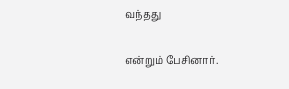வந்தது

என்றும் பேசினார்.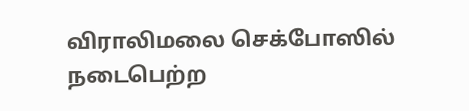விராலிமலை செக்போஸில் நடைபெற்ற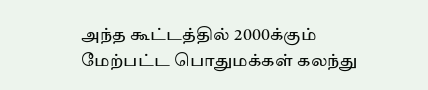அந்த கூட்டத்தில் 2000க்கும் மேற்பட்ட பொதுமக்கள் கலந்து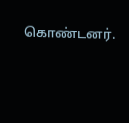கொண்டனர்.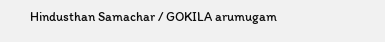Hindusthan Samachar / GOKILA arumugam